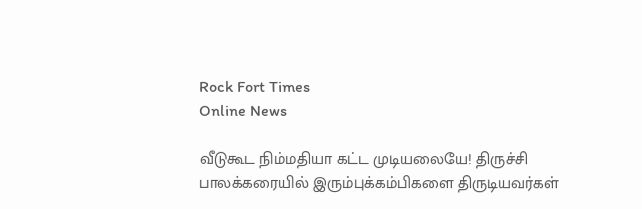Rock Fort Times
Online News

வீடுகூட நிம்மதியா கட்ட முடியலையே! திருச்சி பாலக்கரையில் இரும்புக்கம்பிகளை திருடியவர்கள்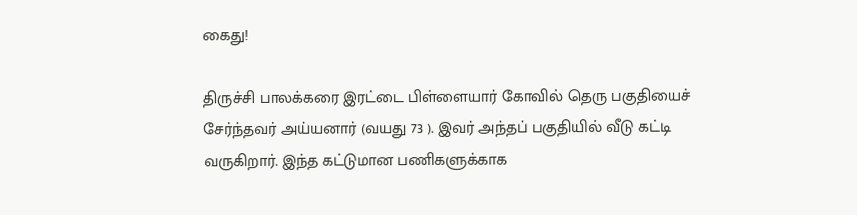கைது!

திருச்சி பாலக்கரை இரட்டை பிள்ளையார் கோவில் தெரு பகுதியைச் சேர்ந்தவர் அய்யனார் (வயது 73 ). இவர் அந்தப் பகுதியில் வீடு கட்டி வருகிறார். இந்த கட்டுமான பணிகளுக்காக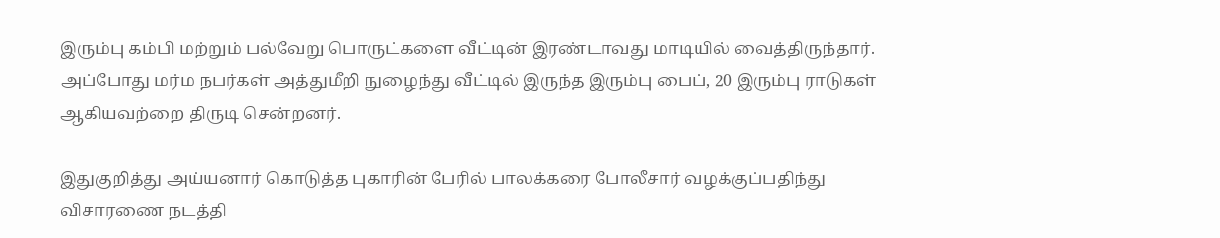இரும்பு கம்பி மற்றும் பல்வேறு பொருட்களை வீட்டின் இரண்டாவது மாடியில் வைத்திருந்தார். அப்போது மர்ம நபர்கள் அத்துமீறி நுழைந்து வீட்டில் இருந்த இரும்பு பைப், 20 இரும்பு ராடுகள் ஆகியவற்றை திருடி சென்றனர்.

இதுகுறித்து அய்யனார் கொடுத்த புகாரின் பேரில் பாலக்கரை போலீசார் வழக்குப்பதிந்து விசாரணை நடத்தி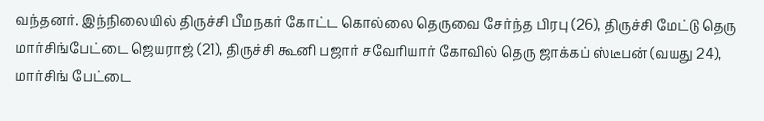வந்தனர். இந்நிலையில் திருச்சி பீமநகர் கோட்ட கொல்லை தெருவை சேர்ந்த பிரபு (26), திருச்சி மேட்டு தெரு மார்சிங்பேட்டை ஜெயராஜ் (21), திருச்சி கூனி பஜார் சவேரியார் கோவில் தெரு ஜாக்கப் ஸ்டீபன் (வயது 24), மார்சிங் பேட்டை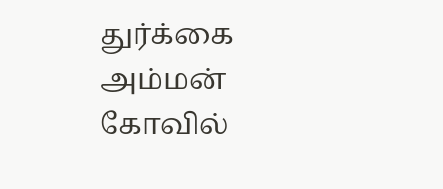துர்க்கை அம்மன் கோவில்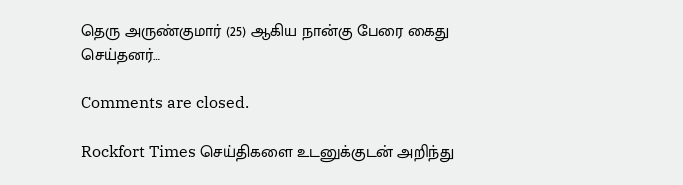தெரு அருண்குமார் (25) ஆகிய நான்கு பேரை கைது செய்தனர்…

Comments are closed.

Rockfort Times செய்திகளை உடனுக்குடன் அறிந்து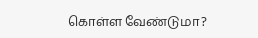கொள்ள வேண்டுமா?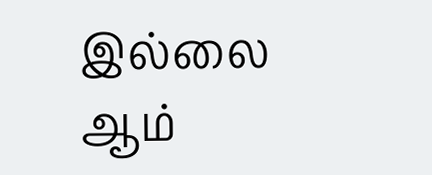இல்லை ஆம்